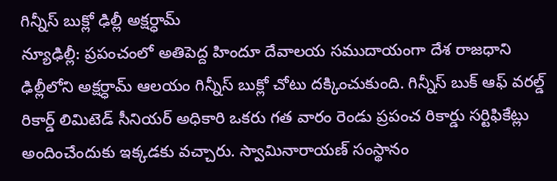గిన్నీస్ బుక్లో ఢిల్లీ అక్షర్ధామ్
న్యూఢిల్లీ: ప్రపంచంలో అతిపెద్ద హిందూ దేవాలయ సముదాయంగా దేశ రాజధాని ఢిల్లీలోని అక్షర్ధామ్ ఆలయం గిన్నీస్ బుక్లో చోటు దక్కించుకుంది. గిన్నీస్ బుక్ ఆఫ్ వరల్డ్ రికార్డ్ లిమిటెడ్ సీనియర్ అధికారి ఒకరు గత వారం రెండు ప్రపంచ రికార్డు సర్టిఫికేట్లు అందించేందుకు ఇక్కడకు వచ్చారు. స్వామినారాయణ్ సంస్థానం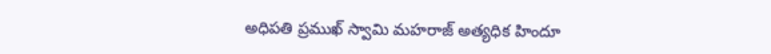అధిపతి ప్రముఖ్ స్వామి మహరాజ్ అత్యధిక హిందూ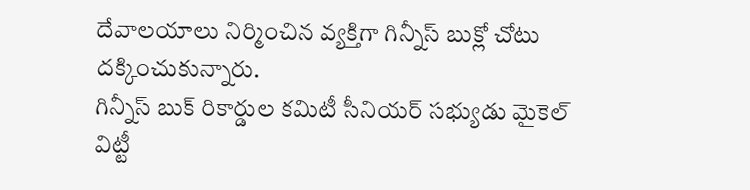దేవాలయాలు నిర్మించిన వ్యక్తిగా గిన్నీస్ బుక్లో చోటు దక్కించుకున్నారు.
గిన్నీస్ బుక్ రికార్డుల కమిటీ సీనియర్ సభ్యుడు మైకెల్ విట్టీ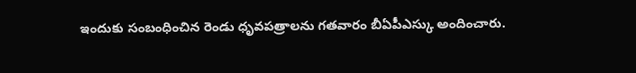ఇందుకు సంబంధించిన రెండు ధృవపత్రాలను గతవారం బీఏపీఎస్కు అందించారు.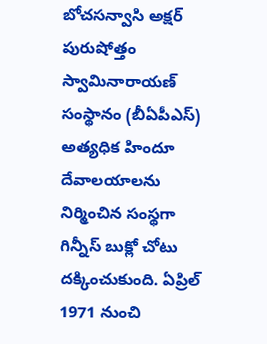బోచసన్వాసి అక్షర్ పురుషోత్తం స్వామినారాయణ్ సంస్థానం (బీఏపీఎస్) అత్యధిక హిందూ దేవాలయాలను నిర్మించిన సంస్థగా గిన్నీస్ బుక్లో చోటు దక్కించుకుంది. ఏప్రిల్ 1971 నుంచి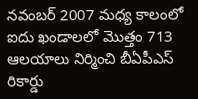నవంబర్ 2007 మధ్య కాలంలో ఐదు ఖండాలలో మొత్తం 713 ఆలయాలు నిర్మించి బీఏపీఎస్ రికార్డు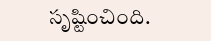సృష్టించింది.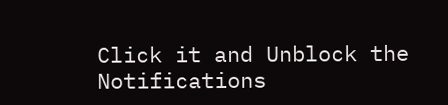Click it and Unblock the Notifications